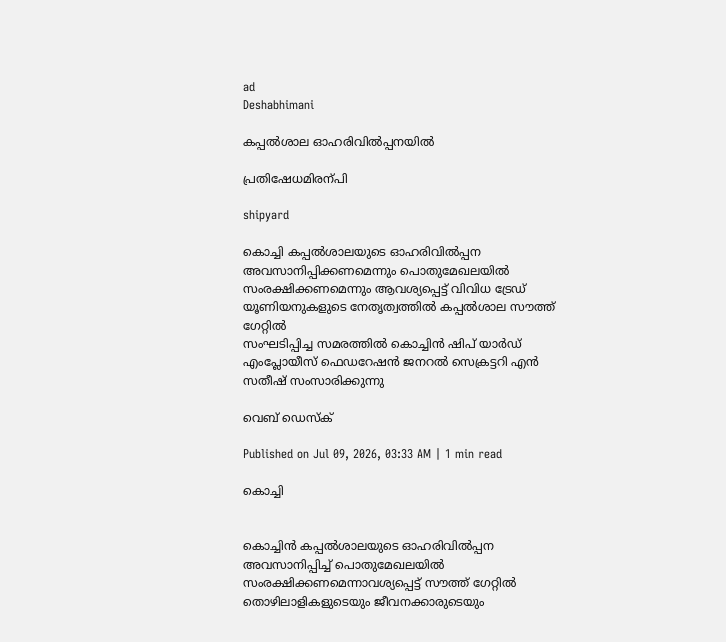ad
Deshabhimani

കപ്പൽശാല ഓഹരിവിൽപ്പനയിൽ

പ്രതിഷേധമിരന്പി

shipyard

കൊച്ചി കപ്പൽശാലയുടെ ഓഹരിവിൽപ്പന അവസാനിപ്പിക്കണമെന്നും പൊതുമേഖലയിൽ സംരക്ഷിക്കണമെന്നും ആവശ്യപ്പെട്ട് വിവിധ ട്രേഡ് യൂണിയനുകളുടെ നേതൃത്വത്തിൽ കപ്പൽശാല സൗത്ത് ഗേറ്റിൽ
സംഘടിപ്പിച്ച സമരത്തിൽ കൊച്ചിൻ ഷിപ് യാർഡ് എംപ്ലോയീസ് ഫെഡറേഷൻ ജനറൽ സെക്രട്ടറി എൻ സതീഷ് സംസാരിക്കുന്നു

വെബ് ഡെസ്ക്

Published on Jul 09, 2026, 03:33 AM | 1 min read

കൊച്ചി


കൊച്ചിൻ കപ്പൽശാലയുടെ ഓഹരിവിൽപ്പന അവസാനിപ്പിച്ച്‌ പൊതുമേഖലയിൽ സംരക്ഷിക്കണമെന്നാവശ്യപ്പെട്ട് സൗത്ത് ഗേറ്റിൽ തൊഴിലാളികളുടെയും ജീവനക്കാരുടെയും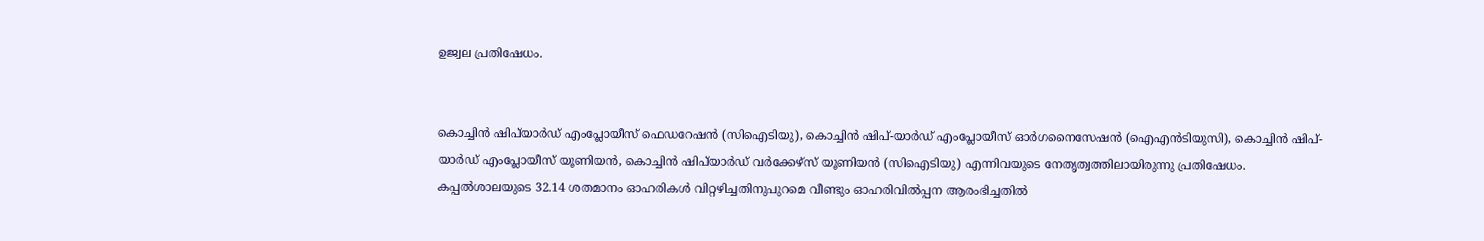ഉജ്വല പ്രതിഷേധം.


കൊച്ചിൻ ഷിപ്‌യാർഡ് എംപ്ലോയീസ് ഫെഡറേഷൻ (സിഐടിയു), കൊച്ചിൻ ഷിപ്-യാർഡ് എംപ്ലോയീസ് ഓർഗനൈസേഷൻ (ഐഎൻടിയുസി), കൊച്ചിൻ ഷിപ്-യാർഡ് എംപ്ലോയീസ് യൂണിയൻ, കൊച്ചിൻ ഷിപ്‌യാർഡ് വർക്കേഴ്സ് യൂണിയൻ (സിഐടിയു) എന്നിവയുടെ നേതൃത്വത്തിലായിരുന്നു പ്രതിഷേധം. കപ്പൽശാലയുടെ 32.14 ശതമാനം ഓഹരികൾ വിറ്റഴിച്ചതിനുപുറമെ വീണ്ടും ഓഹരിവിൽപ്പന ആരംഭിച്ചതിൽ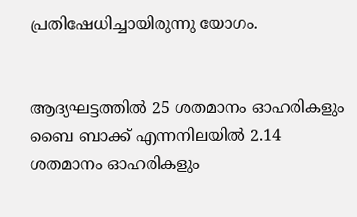പ്രതിഷേധിച്ചായിരുന്നു യോഗം.


ആദ്യഘട്ടത്തിൽ 25 ശതമാനം ഓഹരികളും ബൈ ബാക്ക് എന്നനിലയിൽ 2.14 ശതമാനം ഓഹരികളും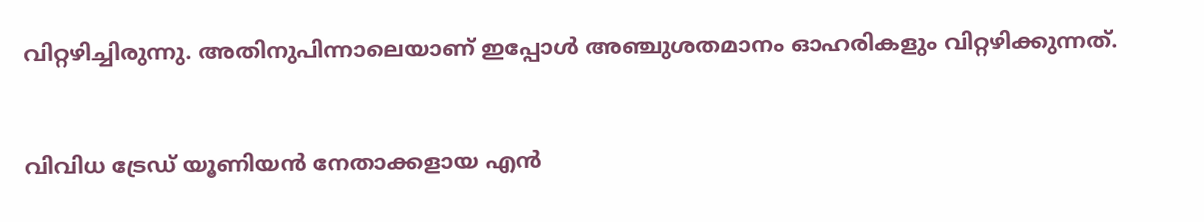വിറ്റഴിച്ചിരുന്നു. അതിനുപിന്നാലെയാണ്‌ ഇപ്പോൾ അഞ്ചുശതമാനം ഓഹരികളും വിറ്റഴിക്കുന്നത്‌.


വിവിധ ട്രേഡ്‌ യൂണിയൻ നേതാക്കളായ എൻ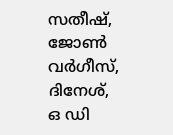സതീഷ്, ജോൺ വർഗീസ്, ദിനേശ്, ഒ ഡി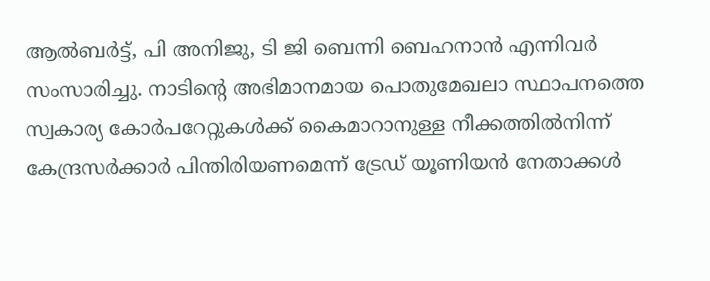ആൽബർട്ട്, പി അനിജു, ടി ജി ബെന്നി ബെഹനാൻ എന്നിവർ സംസാരിച്ചു. നാടിന്റെ അഭിമാനമായ പൊതുമേഖലാ സ്ഥാപനത്തെ സ്വകാര്യ കോർപറേറ്റുകൾക്ക്‌ കൈമാറാനുള്ള നീക്കത്തിൽനിന്ന്‌ കേന്ദ്രസർക്കാർ പിന്തിരിയണമെന്ന്‌ ട്രേഡ് യൂണിയൻ നേതാക്കൾ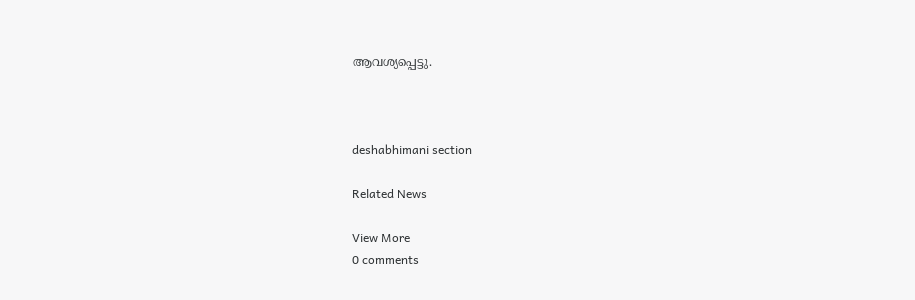ആവശ്യപ്പെട്ടു.



deshabhimani section

Related News

View More
0 comments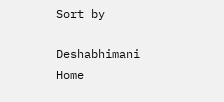Sort by

Deshabhimani
Home